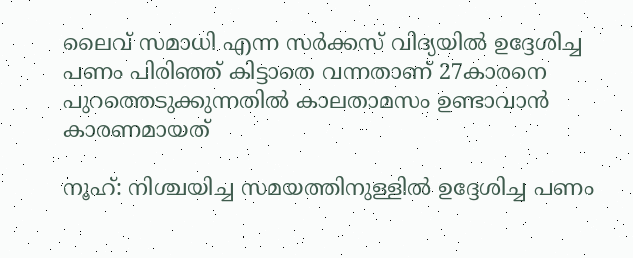ലൈവ് സമാധി എന്ന സർക്കസ് വിദ്യയിൽ ഉദ്ദേശിച്ച പണം പിരിഞ്ഞ് കിട്ടാതെ വന്നതാണ് 27കാരനെ പുറത്തെടുക്കുന്നതിൽ കാലതാമസം ഉണ്ടാവാൻ കാരണമായത്

നൂഹ്: നിശ്ചയിച്ച സമയത്തിനുള്ളിൽ ഉദ്ദേശിച്ച പണം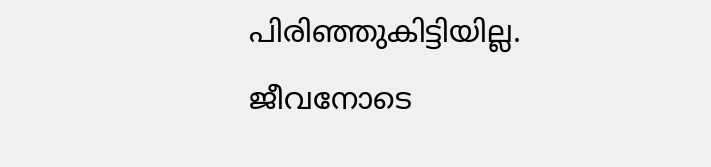പിരിഞ്ഞുകിട്ടിയില്ല. ജീവനോടെ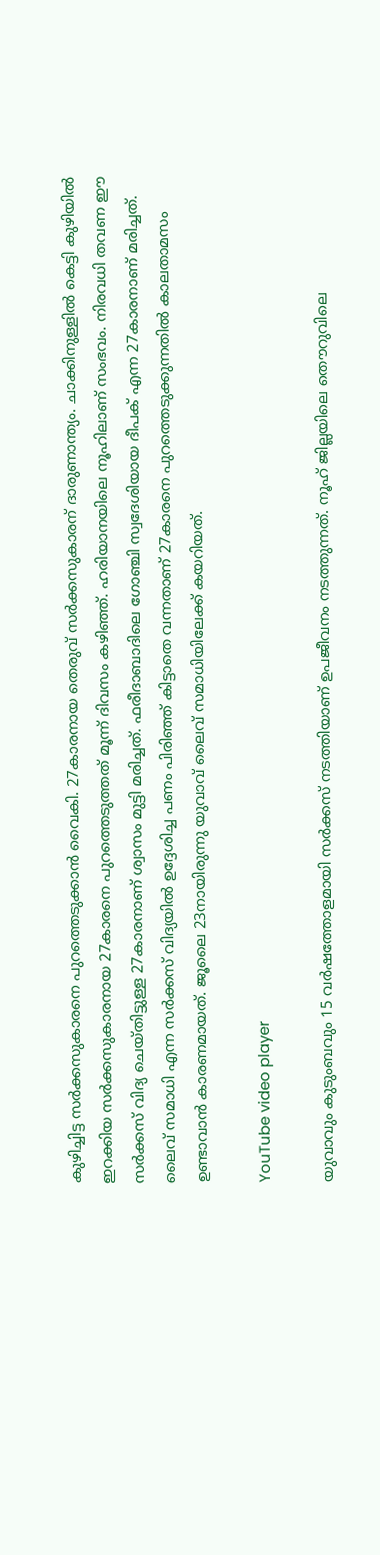കുഴിച്ചിട്ട സർക്കസുകാരനെ പുറത്തെടുക്കാൻ വൈകി. 27കാരനായ തെരുവ് സർക്കസുകാരന് ദാരുണാന്ത്യം. ചാക്കിനുള്ളിൽ കെട്ടി കുഴിയിൽ ഇറക്കിയ സർക്കസുകാരനായ 27കാരനെ പുറത്തെടുത്തത് മൂന്ന് ദിവസം കഴിഞ്ഞ്. ഹരിയാനയിലെ നൂഹിലാണ് സംഭവം. നിരവധി തവണ ഈ സർക്കസ് വിദ്യ ചെയ്തിട്ടുള്ള 27കാരനാണ് ശ്വാസം മുട്ടി മരിച്ചത്. ഫരീദാബാദിലെ ഗോഞ്ചി സ്വദേശിയായ ദീപക് എന്ന 27കാരനാണ് മരിച്ചത്. ലൈവ് സമാധി എന്ന സർക്കസ് വിദ്യയിൽ ഉദ്ദേശിച്ച പണം പിരിഞ്ഞ് കിട്ടാതെ വന്നതാണ് 27കാരനെ പുറത്തെടുക്കുന്നതിൽ കാലതാമസം ഉണ്ടാവാൻ കാരണമായത്. ജൂലൈ 23നായിരുന്നു യുവാവ് ലൈവ് സമാധിയിലേക്ക് കയറിയത്.

YouTube video player

യുവാവും കുടുംബവും 15 വർഷത്തോളമായി സർക്കസ് നടത്തിയാണ് ഉപജീവനം നടത്തുന്നത്. നൂഹ് ജില്ലയിലെ തൌറുവിലെ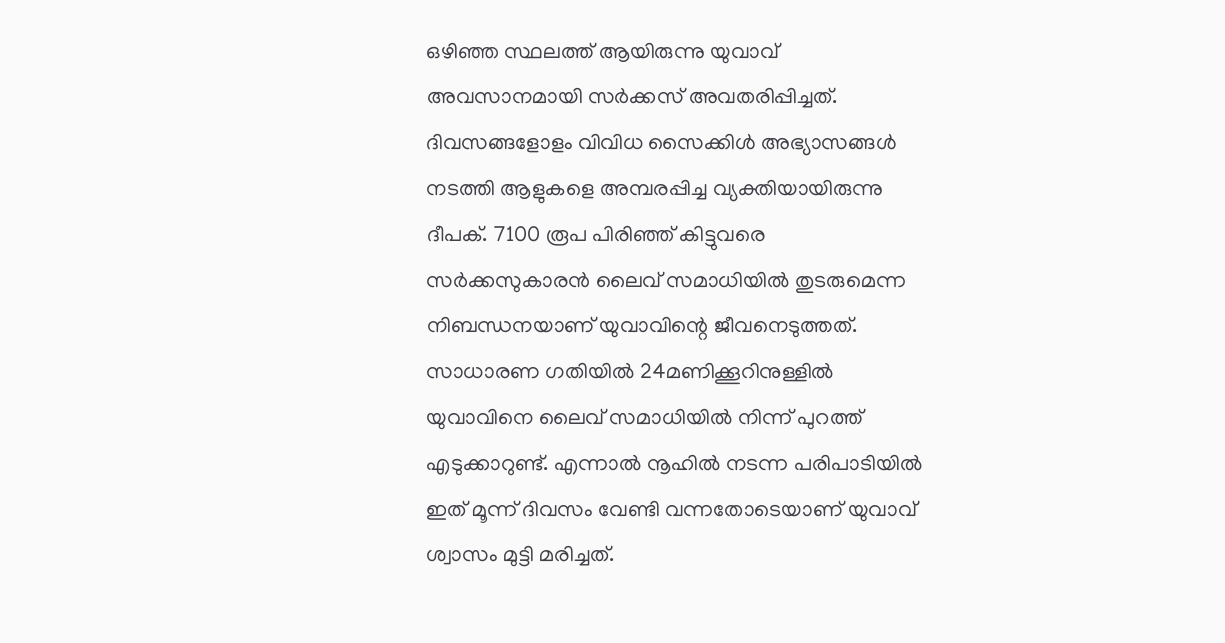ഒഴിഞ്ഞ സ്ഥലത്ത് ആയിരുന്നു യുവാവ് അവസാനമായി സർക്കസ് അവതരിപ്പിച്ചത്. ദിവസങ്ങളോളം വിവിധ സൈക്കിൾ അഭ്യാസങ്ങൾ നടത്തി ആളുകളെ അമ്പരപ്പിച്ച വ്യക്തിയായിരുന്നു ദീപക്. 7100 രൂപ പിരിഞ്ഞ് കിട്ടുവരെ സർക്കസുകാരൻ ലൈവ് സമാധിയിൽ തുടരുമെന്ന നിബന്ധനയാണ് യുവാവിന്റെ ജീവനെടുത്തത്. സാധാരണ ഗതിയിൽ 24മണിക്കൂറിനുള്ളിൽ യുവാവിനെ ലൈവ് സമാധിയിൽ നിന്ന് പുറത്ത് എടുക്കാറുണ്ട്. എന്നാൽ നൂഹിൽ നടന്ന പരിപാടിയിൽ ഇത് മൂന്ന് ദിവസം വേണ്ടി വന്നതോടെയാണ് യുവാവ് ശ്വാസം മുട്ടി മരിച്ചത്.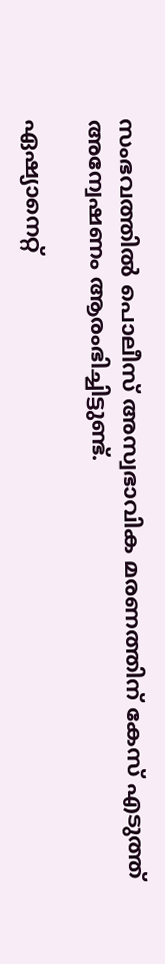സംഭവത്തിൽ പൊലീസ് അസ്വഭാവിക മരണത്തിന് കേസ് എടുത്ത് അന്വേഷണം ആരംഭിച്ചിട്ടുണ്ട്.

ഏഷ്യാനെറ്റ്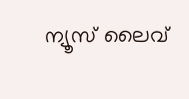ന്യൂസ് ലൈവ്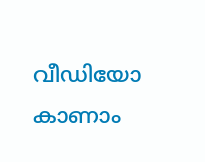വീഡിയോ കാണാം